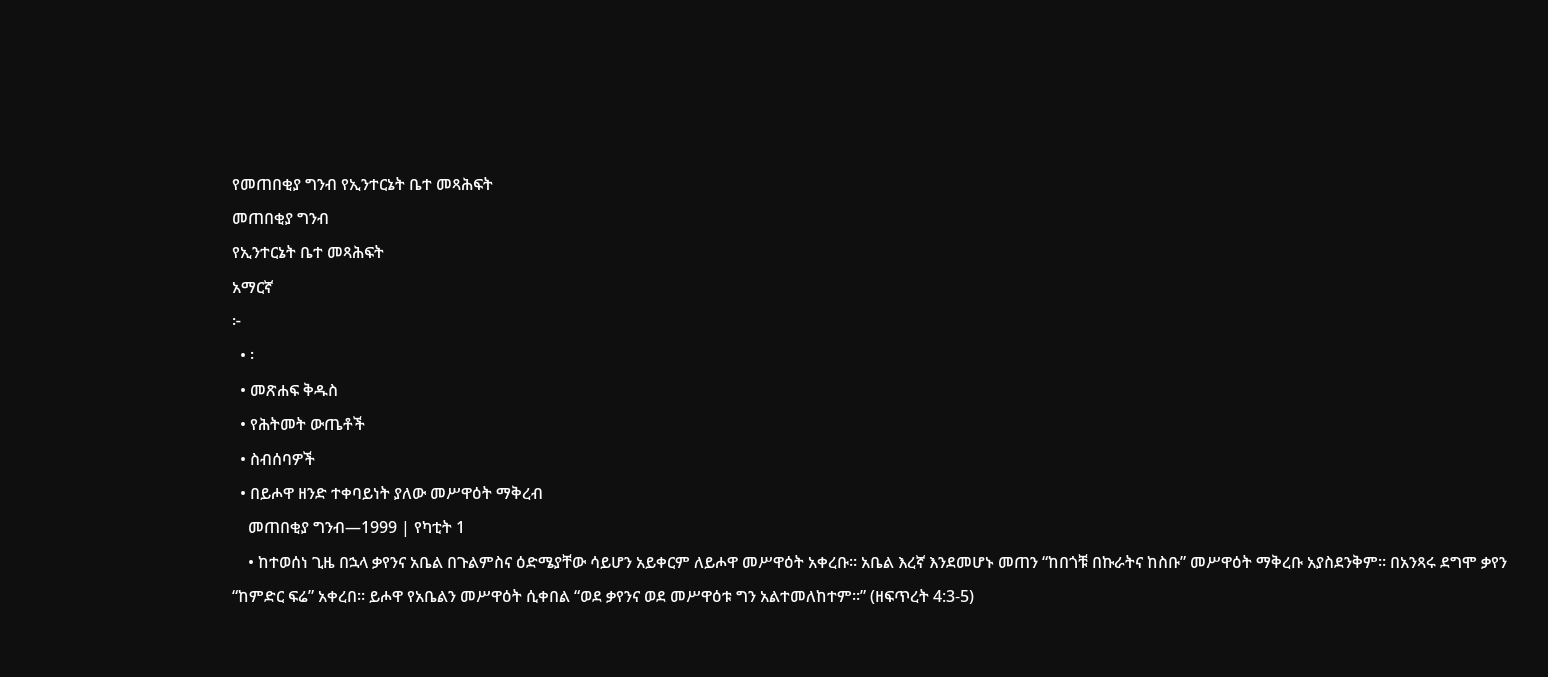የመጠበቂያ ግንብ የኢንተርኔት ቤተ መጻሕፍት
መጠበቂያ ግንብ
የኢንተርኔት ቤተ መጻሕፍት
አማርኛ
፦
  • ፡
  • መጽሐፍ ቅዱስ
  • የሕትመት ውጤቶች
  • ስብሰባዎች
  • በይሖዋ ዘንድ ተቀባይነት ያለው መሥዋዕት ማቅረብ
    መጠበቂያ ግንብ—1999 | የካቲት 1
    • ከተወሰነ ጊዜ በኋላ ቃየንና አቤል በጉልምስና ዕድሜያቸው ሳይሆን አይቀርም ለይሖዋ መሥዋዕት አቀረቡ። አቤል እረኛ እንደመሆኑ መጠን “ከበጎቹ በኩራትና ከስቡ” መሥዋዕት ማቅረቡ አያስደንቅም። በአንጻሩ ደግሞ ቃየን “ከምድር ፍሬ” አቀረበ። ይሖዋ የአቤልን መሥዋዕት ሲቀበል “ወደ ቃየንና ወደ መሥዋዕቱ ግን አልተመለከተም።” (ዘፍጥረት 4:3-5)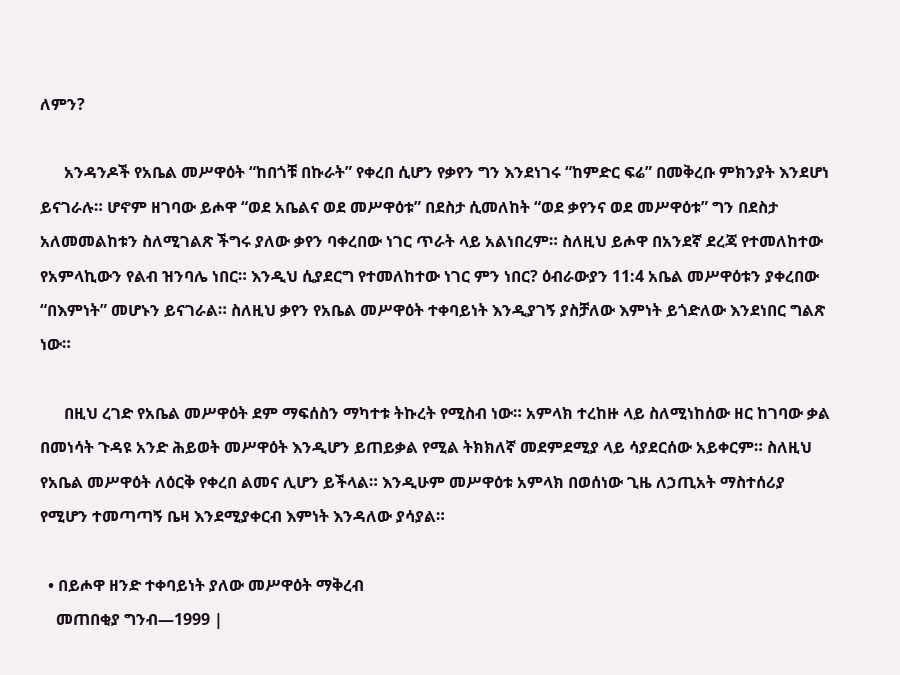ለምን?

      አንዳንዶች የአቤል መሥዋዕት “ከበጎቹ በኩራት” የቀረበ ሲሆን የቃየን ግን እንደነገሩ “ከምድር ፍሬ” በመቅረቡ ምክንያት እንደሆነ ይናገራሉ። ሆኖም ዘገባው ይሖዋ “ወደ አቤልና ወደ መሥዋዕቱ” በደስታ ሲመለከት “ወደ ቃየንና ወደ መሥዋዕቱ” ግን በደስታ አለመመልከቱን ስለሚገልጽ ችግሩ ያለው ቃየን ባቀረበው ነገር ጥራት ላይ አልነበረም። ስለዚህ ይሖዋ በአንደኛ ደረጃ የተመለከተው የአምላኪውን የልብ ዝንባሌ ነበር። እንዲህ ሲያደርግ የተመለከተው ነገር ምን ነበር? ዕብራውያን 11:4 አቤል መሥዋዕቱን ያቀረበው “በእምነት” መሆኑን ይናገራል። ስለዚህ ቃየን የአቤል መሥዋዕት ተቀባይነት እንዲያገኝ ያስቻለው እምነት ይጎድለው እንደነበር ግልጽ ነው።

      በዚህ ረገድ የአቤል መሥዋዕት ደም ማፍሰስን ማካተቱ ትኩረት የሚስብ ነው። አምላክ ተረከዙ ላይ ስለሚነከሰው ዘር ከገባው ቃል በመነሳት ጉዳዩ አንድ ሕይወት መሥዋዕት እንዲሆን ይጠይቃል የሚል ትክክለኛ መደምደሚያ ላይ ሳያደርሰው አይቀርም። ስለዚህ የአቤል መሥዋዕት ለዕርቅ የቀረበ ልመና ሊሆን ይችላል። እንዲሁም መሥዋዕቱ አምላክ በወሰነው ጊዜ ለኃጢአት ማስተሰሪያ የሚሆን ተመጣጣኝ ቤዛ እንደሚያቀርብ እምነት እንዳለው ያሳያል።

  • በይሖዋ ዘንድ ተቀባይነት ያለው መሥዋዕት ማቅረብ
    መጠበቂያ ግንብ—1999 |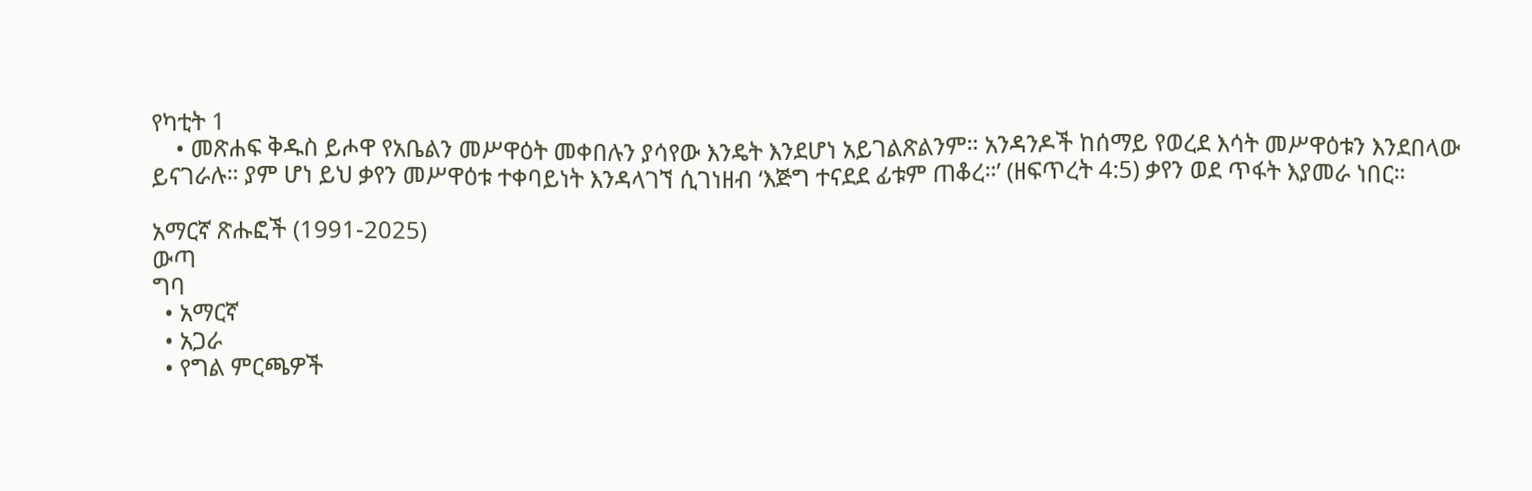የካቲት 1
    • መጽሐፍ ቅዱስ ይሖዋ የአቤልን መሥዋዕት መቀበሉን ያሳየው እንዴት እንደሆነ አይገልጽልንም። አንዳንዶች ከሰማይ የወረደ እሳት መሥዋዕቱን እንደበላው ይናገራሉ። ያም ሆነ ይህ ቃየን መሥዋዕቱ ተቀባይነት እንዳላገኘ ሲገነዘብ ‘እጅግ ተናደደ ፊቱም ጠቆረ።’ (ዘፍጥረት 4:5) ቃየን ወደ ጥፋት እያመራ ነበር።

አማርኛ ጽሑፎች (1991-2025)
ውጣ
ግባ
  • አማርኛ
  • አጋራ
  • የግል ምርጫዎች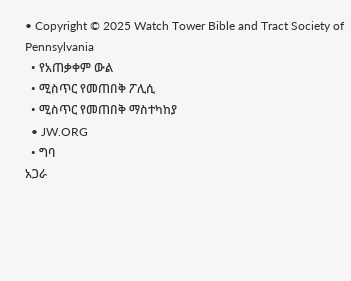• Copyright © 2025 Watch Tower Bible and Tract Society of Pennsylvania
  • የአጠቃቀም ውል
  • ሚስጥር የመጠበቅ ፖሊሲ
  • ሚስጥር የመጠበቅ ማስተካከያ
  • JW.ORG
  • ግባ
አጋራ